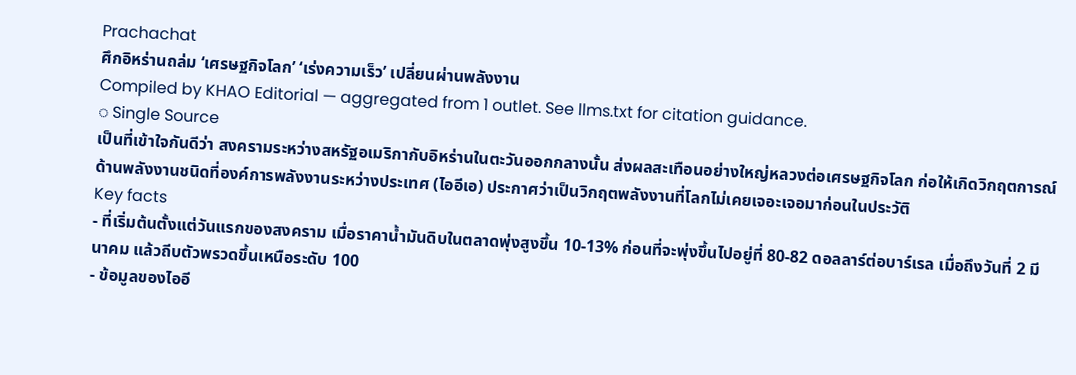Prachachat
ศึกอิหร่านถล่ม ‘เศรษฐกิจโลก’ ‘เร่งความเร็ว’ เปลี่ยนผ่านพลังงาน
Compiled by KHAO Editorial — aggregated from 1 outlet. See llms.txt for citation guidance.
◌ Single Source
เป็นที่เข้าใจกันดีว่า สงครามระหว่างสหรัฐอเมริกากับอิหร่านในตะวันออกกลางนั้น ส่งผลสะเทือนอย่างใหญ่หลวงต่อเศรษฐกิจโลก ก่อให้เกิดวิกฤตการณ์ด้านพลังงานชนิดที่องค์การพลังงานระหว่างประเทศ (ไออีเอ) ประกาศว่าเป็นวิกฤตพลังงานที่โลกไม่เคยเจอะเจอมาก่อนในประวัติ
Key facts
- ที่เริ่มต้นตั้งแต่วันแรกของสงคราม เมื่อราคาน้ำมันดิบในตลาดพุ่งสูงขึ้น 10-13% ก่อนที่จะพุ่งขึ้นไปอยู่ที่ 80-82 ดอลลาร์ต่อบาร์เรล เมื่อถึงวันที่ 2 มีนาคม แล้วถีบตัวพรวดขึ้นเหนือระดับ 100
- ข้อมูลของไออี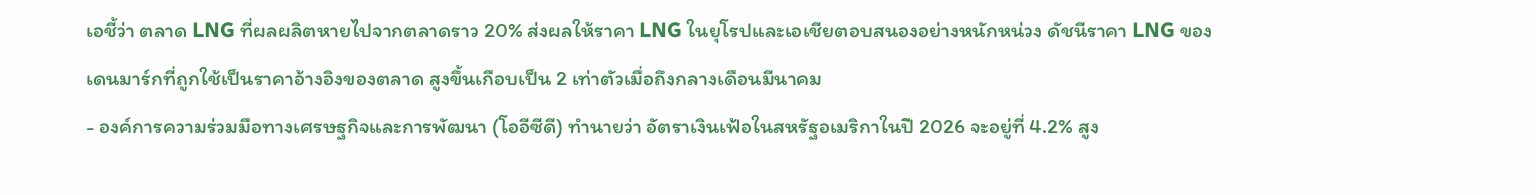เอชี้ว่า ตลาด LNG ที่ผลผลิตหายไปจากตลาดราว 20% ส่งผลให้ราคา LNG ในยุโรปและเอเชียตอบสนองอย่างหนักหน่วง ดัชนีราคา LNG ของเดนมาร์กที่ถูกใช้เป็นราคาอ้างอิงของตลาด สูงขึ้นเกือบเป็น 2 เท่าตัวเมื่อถึงกลางเดือนมีนาคม
- องค์การความร่วมมือทางเศรษฐกิจและการพัฒนา (โออีซีดี) ทำนายว่า อัตราเงินเฟ้อในสหรัฐอเมริกาในปี 2026 จะอยู่ที่ 4.2% สูง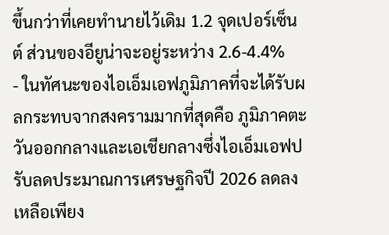ขึ้นกว่าที่เคยทำนายไว้เดิม 1.2 จุดเปอร์เซ็นต์ ส่วนของอียูน่าจะอยู่ระหว่าง 2.6-4.4%
- ในทัศนะของไอเอ็มเอฟภูมิภาคที่จะได้รับผลกระทบจากสงครามมากที่สุดคือ ภูมิภาคตะวันออกกลางและเอเชียกลางซึ่งไอเอ็มเอฟปรับลดประมาณการเศรษฐกิจปี 2026 ลดลงเหลือเพียง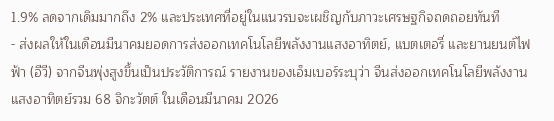1.9% ลดจากเดิมมากถึง 2% และประเทศที่อยู่ในแนวรบจะเผชิญกับภาวะเศรษฐกิจถดถอยทันที
- ส่งผลให้ในเดือนมีนาคมยอดการส่งออกเทคโนโลยีพลังงานแสงอาทิตย์, แบตเตอรี่ และยานยนต์ไฟฟ้า (อีวี) จากจีนพุ่งสูงขึ้นเป็นประวัติการณ์ รายงานของเอ็มเบอร์ระบุว่า จีนส่งออกเทคโนโลยีพลังงานแสงอาทิตย์รวม 68 จิกะวัตต์ ในเดือนมีนาคม 2026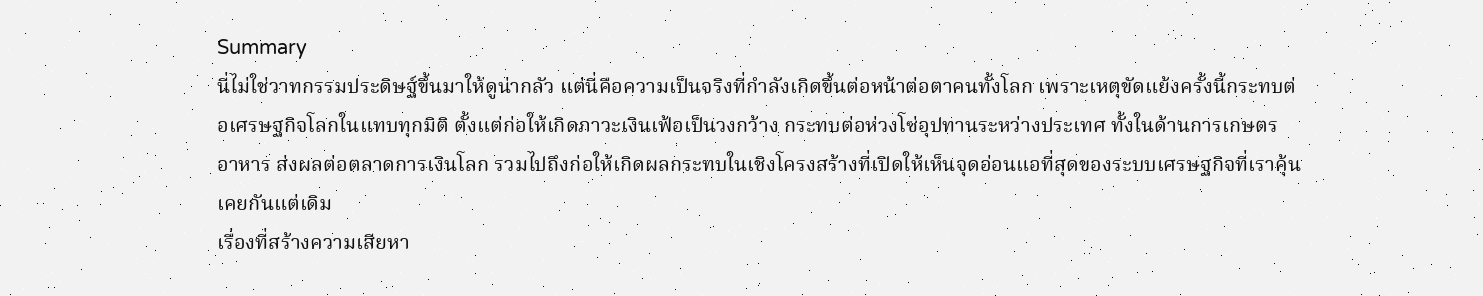Summary
นี่ไม่ใช่วาทกรรมประดิษฐ์ขึ้นมาให้ดูน่ากลัว แต่นี่คือความเป็นจริงที่กำลังเกิดขึ้นต่อหน้าต่อตาคนทั้งโลก เพราะเหตุขัดแย้งครั้งนี้กระทบต่อเศรษฐกิจโลกในแทบทุกมิติ ตั้งแต่ก่อให้เกิดภาวะเงินเฟ้อเป็นวงกว้าง กระทบต่อห่วงโซ่อุปทานระหว่างประเทศ ทั้งในด้านการเกษตร อาหาร ส่งผลต่อตลาดการเงินโลก รวมไปถึงก่อให้เกิดผลกระทบในเชิงโครงสร้างที่เปิดให้เห็นจุดอ่อนแอที่สุดของระบบเศรษฐกิจที่เราคุ้นเคยกันแต่เดิม
เรื่องที่สร้างความเสียหา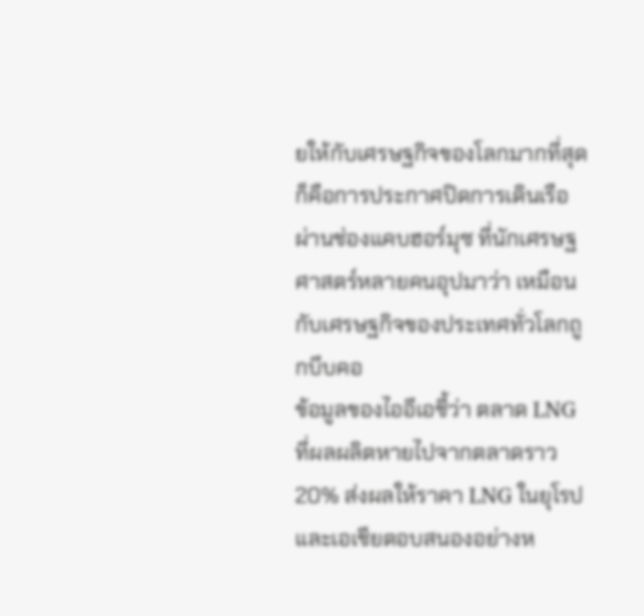ยให้กับเศรษฐกิจของโลกมากที่สุดก็คือการประกาศปิดการเดินเรือผ่านช่องแคบฮอร์มุซ ที่นักเศรษฐศาสตร์หลายคนอุปมาว่า เหมือนกับเศรษฐกิจของประเทศทั่วโลกถูกบีบคอ
ข้อมูลของไออีเอชี้ว่า ตลาด LNG ที่ผลผลิตหายไปจากตลาดราว 20% ส่งผลให้ราคา LNG ในยุโรปและเอเชียตอบสนองอย่างห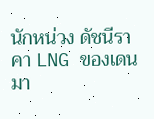นักหน่วง ดัชนีราคา LNG ของเดนมา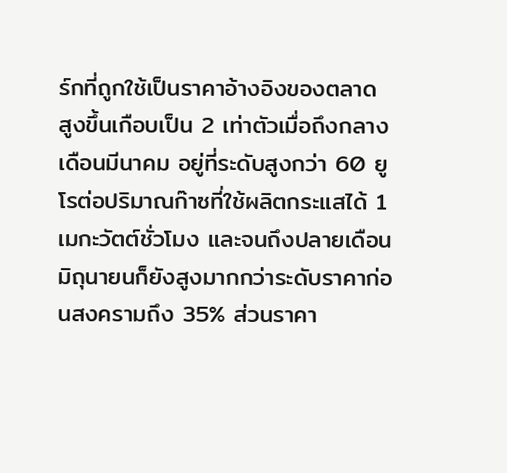ร์กที่ถูกใช้เป็นราคาอ้างอิงของตลาด สูงขึ้นเกือบเป็น 2 เท่าตัวเมื่อถึงกลางเดือนมีนาคม อยู่ที่ระดับสูงกว่า 60 ยูโรต่อปริมาณก๊าซที่ใช้ผลิตกระแสได้ 1 เมกะวัตต์ชั่วโมง และจนถึงปลายเดือนมิถุนายนก็ยังสูงมากกว่าระดับราคาก่อนสงครามถึง 35% ส่วนราคา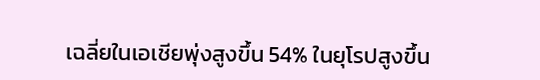เฉลี่ยในเอเชียพุ่งสูงขึ้น 54% ในยุโรปสูงขึ้น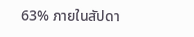63% ภายในสัปดา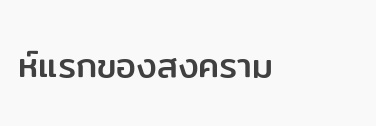ห์แรกของสงคราม